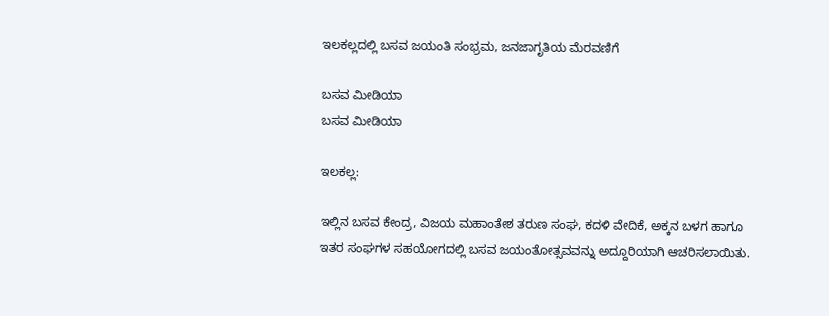ಇಲಕಲ್ಲದಲ್ಲಿ ಬಸವ ಜಯಂತಿ ಸಂಭ್ರಮ, ಜನಜಾಗೃತಿಯ ಮೆರವಣಿಗೆ

ಬಸವ ಮೀಡಿಯಾ
ಬಸವ ಮೀಡಿಯಾ

ಇಲಕಲ್ಲ:

ಇಲ್ಲಿನ ಬಸವ ಕೇಂದ್ರ, ವಿಜಯ ಮಹಾಂತೇಶ ತರುಣ ಸಂಘ, ಕದಳಿ ವೇದಿಕೆ, ಅಕ್ಕನ ಬಳಗ ಹಾಗೂ ಇತರ ಸಂಘಗಳ ಸಹಯೋಗದಲ್ಲಿ ಬಸವ ಜಯಂತೋತ್ಸವವನ್ನು ಅದ್ದೂರಿಯಾಗಿ ಆಚರಿಸಲಾಯಿತು.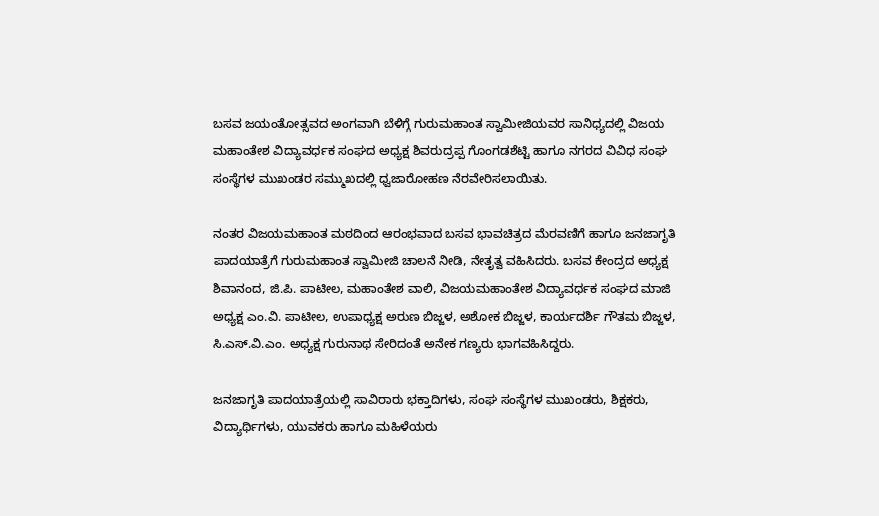ಬಸವ ಜಯಂತೋತ್ಸವದ ಅಂಗವಾಗಿ ಬೆಳಿಗ್ಗೆ ಗುರುಮಹಾಂತ ಸ್ವಾಮೀಜಿಯವರ ಸಾನಿಧ್ಯದಲ್ಲಿ ವಿಜಯ ಮಹಾಂತೇಶ ವಿದ್ಯಾವರ್ಧಕ ಸಂಘದ ಅಧ್ಯಕ್ಷ ಶಿವರುದ್ರಪ್ಪ ಗೊಂಗಡಶೆಟ್ಟಿ ಹಾಗೂ ನಗರದ ವಿವಿಧ ಸಂಘ ಸಂಸ್ಥೆಗಳ ಮುಖಂಡರ ಸಮ್ಮುಖದಲ್ಲಿ ಧ್ವಜಾರೋಹಣ ನೆರವೇರಿಸಲಾಯಿತು.

ನಂತರ ವಿಜಯಮಹಾಂತ ಮಠದಿಂದ ಆರಂಭವಾದ ಬಸವ ಭಾವಚಿತ್ರದ ಮೆರವಣಿಗೆ ಹಾಗೂ ಜನಜಾಗೃತಿ ಪಾದಯಾತ್ರೆಗೆ ಗುರುಮಹಾಂತ ಸ್ವಾಮೀಜಿ ಚಾಲನೆ ನೀಡಿ, ನೇತೃತ್ವ ವಹಿಸಿದರು. ಬಸವ ಕೇಂದ್ರದ ಅಧ್ಯಕ್ಷ ಶಿವಾನಂದ, ಜಿ.ಪಿ. ಪಾಟೀಲ, ಮಹಾಂತೇಶ ವಾಲಿ, ವಿಜಯಮಹಾಂತೇಶ ವಿದ್ಯಾವರ್ಧಕ ಸಂಘದ ಮಾಜಿ ಅಧ್ಯಕ್ಷ ಎಂ.ವಿ. ಪಾಟೀಲ, ಉಪಾಧ್ಯಕ್ಷ ಅರುಣ ಬಿಜ್ಜಳ, ಅಶೋಕ ಬಿಜ್ಜಳ, ಕಾರ್ಯದರ್ಶಿ ಗೌತಮ ಬಿಜ್ಜಳ, ಸಿ.ಎಸ್.ವಿ.ಎಂ. ಅಧ್ಯಕ್ಷ ಗುರುನಾಥ ಸೇರಿದಂತೆ ಅನೇಕ ಗಣ್ಯರು ಭಾಗವಹಿಸಿದ್ದರು.

ಜನಜಾಗೃತಿ ಪಾದಯಾತ್ರೆಯಲ್ಲಿ ಸಾವಿರಾರು ಭಕ್ತಾದಿಗಳು, ಸಂಘ ಸಂಸ್ಥೆಗಳ ಮುಖಂಡರು, ಶಿಕ್ಷಕರು, ವಿದ್ಯಾರ್ಥಿಗಳು, ಯುವಕರು ಹಾಗೂ ಮಹಿಳೆಯರು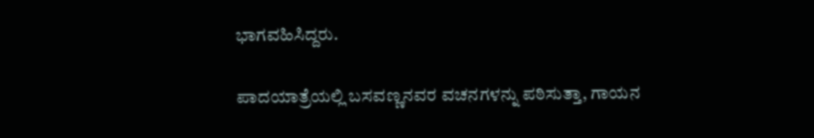ಭಾಗವಹಿಸಿದ್ದರು.

ಪಾದಯಾತ್ರೆಯಲ್ಲಿ ಬಸವಣ್ಣನವರ ವಚನಗಳನ್ನು ಪಠಿಸುತ್ತಾ, ಗಾಯನ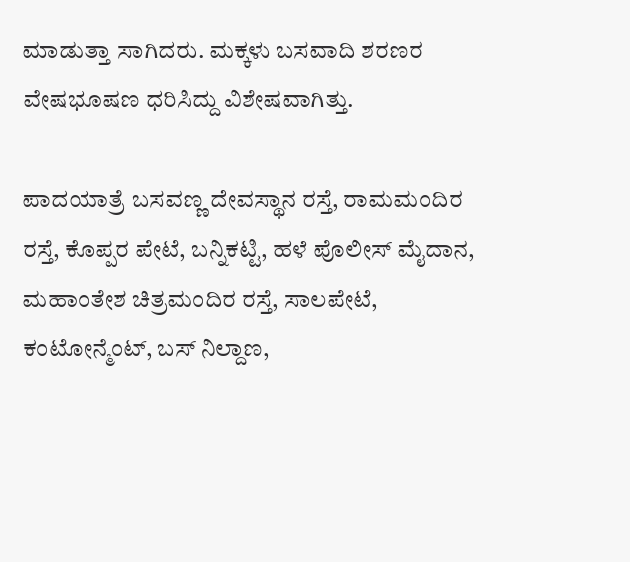ಮಾಡುತ್ತಾ ಸಾಗಿದರು. ಮಕ್ಕಳು ಬಸವಾದಿ ಶರಣರ ವೇಷಭೂಷಣ ಧರಿಸಿದ್ದು ವಿಶೇಷವಾಗಿತ್ತು.

ಪಾದಯಾತ್ರೆ ಬಸವಣ್ಣ ದೇವಸ್ಥಾನ ರಸ್ತೆ, ರಾಮಮಂದಿರ ರಸ್ತೆ, ಕೊಪ್ಪರ ಪೇಟೆ, ಬನ್ನಿಕಟ್ಟಿ, ಹಳೆ ಪೊಲೀಸ್ ಮೈದಾನ, ಮಹಾಂತೇಶ ಚಿತ್ರಮಂದಿರ ರಸ್ತೆ, ಸಾಲಪೇಟೆ, ಕಂಟೋನ್ಮೆಂಟ್, ಬಸ್ ನಿಲ್ದಾಣ,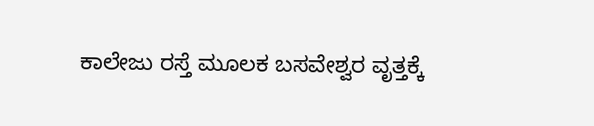ಕಾಲೇಜು ರಸ್ತೆ ಮೂಲಕ ಬಸವೇಶ್ವರ ವೃತ್ತಕ್ಕೆ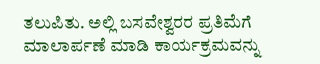ತಲುಪಿತು. ಅಲ್ಲಿ ಬಸವೇಶ್ವರರ ಪ್ರತಿಮೆಗೆ ಮಾಲಾರ್ಪಣೆ ಮಾಡಿ ಕಾರ್ಯಕ್ರಮವನ್ನು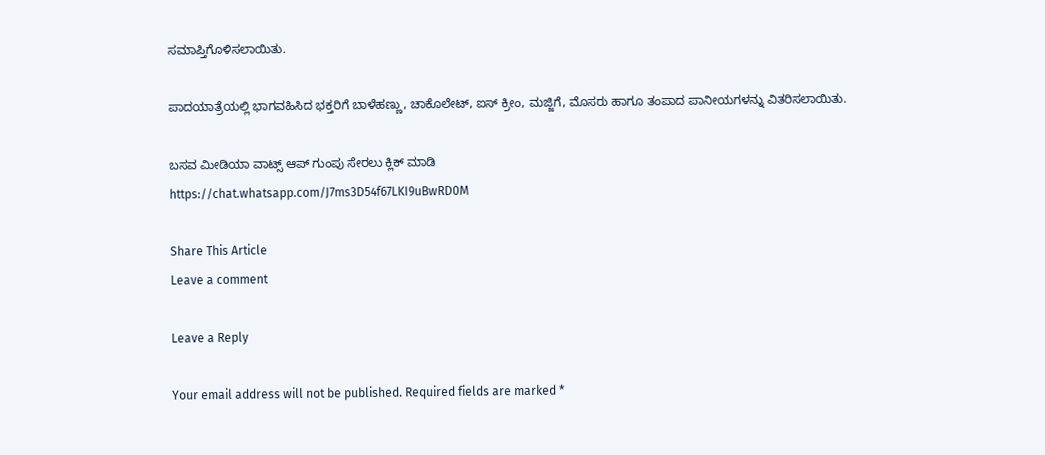ಸಮಾಪ್ತಿಗೊಳಿಸಲಾಯಿತು.

ಪಾದಯಾತ್ರೆಯಲ್ಲಿ ಭಾಗವಹಿಸಿದ ಭಕ್ತರಿಗೆ ಬಾಳೆಹಣ್ಣು, ಚಾಕೊಲೇಟ್, ಐಸ್ ಕ್ರೀಂ, ಮಜ್ಜಿಗೆ, ಮೊಸರು ಹಾಗೂ ತಂಪಾದ ಪಾನೀಯಗಳನ್ನು ವಿತರಿಸಲಾಯಿತು.

ಬಸವ ಮೀಡಿಯಾ ವಾಟ್ಸ್ ಆಪ್ ಗುಂಪು ಸೇರಲು ಕ್ಲಿಕ್ ಮಾಡಿ
https://chat.whatsapp.com/J7ms3D54f67LKI9uBwRD0M

Share This Article
Leave a comment

Leave a Reply

Your email address will not be published. Required fields are marked *